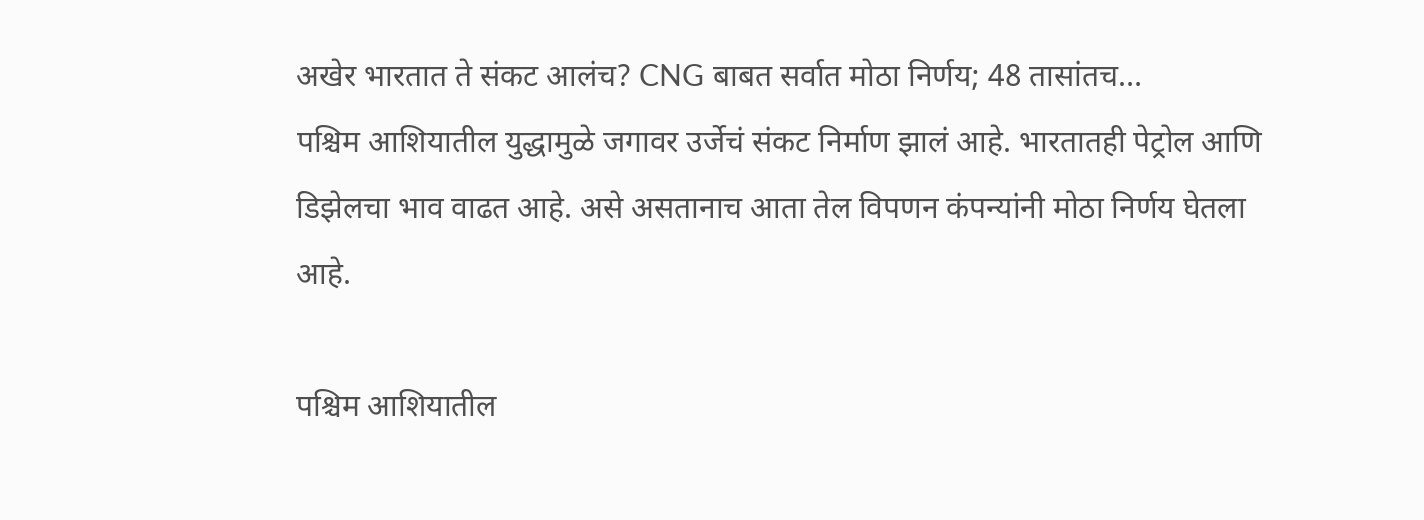अखेर भारतात ते संकट आलंच? CNG बाबत सर्वात मोठा निर्णय; 48 तासांतच…
पश्चिम आशियातील युद्धामुळे जगावर उर्जेचं संकट निर्माण झालं आहे. भारतातही पेट्रोल आणि डिझेलचा भाव वाढत आहे. असे असतानाच आता तेल विपणन कंपन्यांनी मोठा निर्णय घेतला आहे.

पश्चिम आशियातील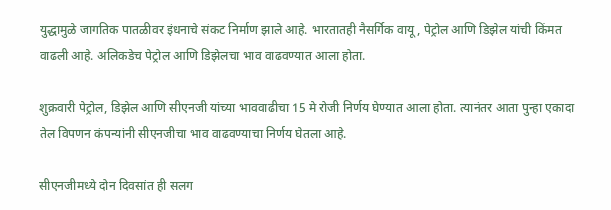युद्धामुळे जागतिक पातळीवर इंधनाचे संकट निर्माण झाले आहे. भारतातही नैसर्गिक वायू, पेट्रोल आणि डिझेल यांची किंमत वाढली आहे. अलिकडेच पेट्रोल आणि डिझेलचा भाव वाढवण्यात आला होता.

शुक्रवारी पेट्रोल, डिझेल आणि सीएनजी यांच्या भाववाढीचा 15 मे रोजी निर्णय घेण्यात आला होता. त्यानंतर आता पुन्हा एकादा तेल विपणन कंपन्यांनी सीएनजीचा भाव वाढवण्याचा निर्णय घेतला आहे.

सीएनजीमध्ये दोन दिवसांत ही सलग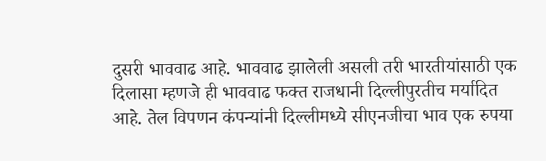दुसरी भाववाढ आहे. भाववाढ झालेली असली तरी भारतीयांसाठी एक दिलासा म्हणजे ही भाववाढ फक्त राजधानी दिल्लीपुरतीच मर्यादित आहे. तेल विपणन कंपन्यांनी दिल्लीमध्ये सीएनजीचा भाव एक रुपया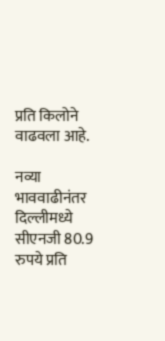प्रति किलोने वाढवला आहे.

नव्या भाववाढीनंतर दिल्लीमध्ये सीएनजी 80.9 रुपये प्रति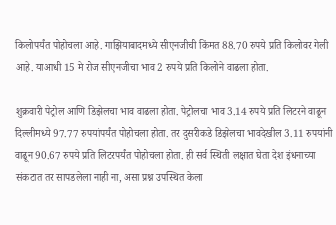किलोपर्यंत पोहोचला आहे. गाझियाबादमध्ये सीएनजीची किंमत 88.70 रुपये प्रति किलोवर गेली आहे. याआधी 15 मे रोज सीएनजीचा भाव 2 रुपये प्रति किलोने वाढला होता.

शुक्रवारी पेट्रोल आणि डिझेलचा भाव वाढला होता. पेट्रोलचा भाव 3.14 रुपये प्रति लिटरने वाढून दिल्लीमध्ये 97.77 रुपयांपर्यंत पोहोचला होता. तर दुसरीकडे डिझेलचा भावदेखील 3.11 रुपयांनी वाढून 90.67 रुपये प्रति लिटरपर्यंत पोहोचला होता. ही सर्व स्थिती लक्षात घेता देश इंधनाच्या संकटात तर सापडलेला नाही ना, असा प्रश्न उपस्थित केला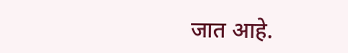जात आहे.